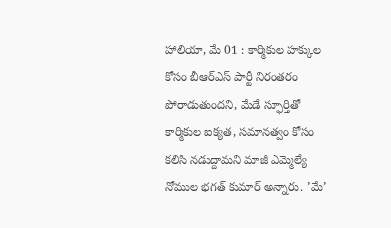హాలియా, మే 01 : కార్మికుల హక్కుల కోసం బీఆర్ఎస్ పార్టీ నిరంతరం పోరాడుతుందని, మేడే స్ఫూర్తితో కార్మికుల ఐక్యత, సమానత్వం కోసం కలిసి నడుద్దామని మాజీ ఎమ్మెల్యే నోముల భగత్ కుమార్ అన్నారు. ’మే’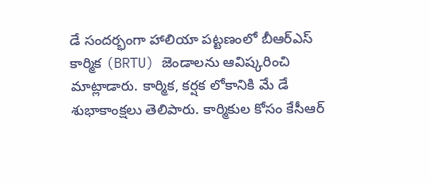డే సందర్భంగా హాలియా పట్టణంలో బీఆర్ఎస్ కార్మిక (BRTU) జెండాలను ఆవిష్కరించి మాట్లాడారు. కార్మిక, కర్షక లోకానికి మే డే శుభాకాంక్షలు తెలిపారు. కార్మికుల కోసం కేసీఆర్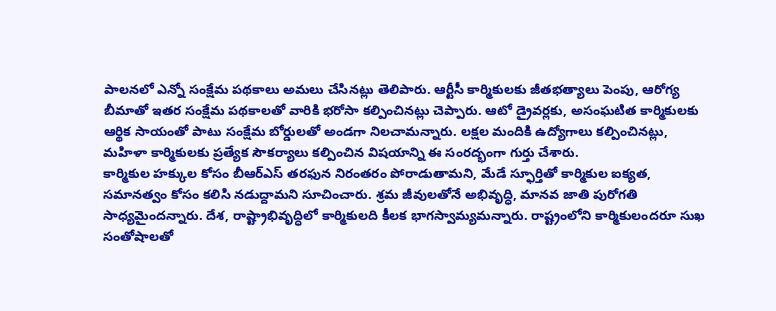పాలనలో ఎన్నో సంక్షేమ పథకాలు అమలు చేసినట్లు తెలిపారు. ఆర్టీసీ కార్మికులకు జీతభత్యాలు పెంపు, ఆరోగ్య బీమాతో ఇతర సంక్షేమ పథకాలతో వారికి భరోసా కల్పించినట్లు చెప్పారు. ఆటో డ్రైవర్లకు, అసంఘటిత కార్మికులకు ఆర్థిక సాయంతో పాటు సంక్షేమ బోర్డులతో అండగా నిలచామన్నారు. లక్షల మందికి ఉద్యోగాలు కల్పించినట్లు, మహిళా కార్మికులకు ప్రత్యేక సౌకర్యాలు కల్పించిన విషయాన్ని ఈ సంరద్భంగా గుర్తు చేశారు.
కార్మికుల హక్కుల కోసం బీఆర్ఎస్ తరఫున నిరంతరం పోరాడుతామని, మేడే స్ఫూర్తితో కార్మికుల ఐక్యత, సమానత్వం కోసం కలిసి నడుద్దామని సూచించారు. శ్రమ జీవులతోనే అభివృద్ధి, మానవ జాతి పురోగతి సాధ్యమైందన్నారు. దేశ, రాష్ట్రాభివృద్ధిలో కార్మికులది కీలక భాగస్వామ్యమన్నారు. రాష్ట్రంలోని కార్మికులందరూ సుఖ సంతోషాలతో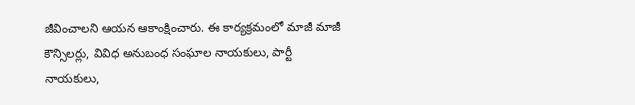జీవించాలని ఆయన ఆకాంక్షించారు. ఈ కార్యక్రమంలో మాజీ మాజీ కౌన్సిలర్లు, వివిధ అనుబంధ సంఘాల నాయకులు, పార్టీ నాయకులు,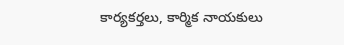కార్యకర్తలు, కార్మిక నాయకులు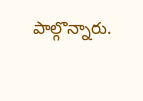పాల్గొన్నారు.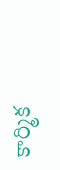కార్మిక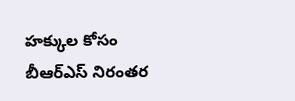హక్కుల కోసం బీఆర్ఎస్ నిరంతర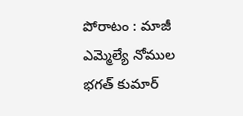పోరాటం : మాజీ ఎమ్మెల్యే నోముల భగత్ కుమార్